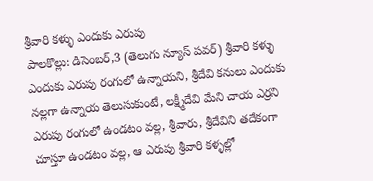శ్రీవారి కళ్ళు ఎందుకు ఎరుపు
పాలకొల్లు: డిసెంబర్,3 (తెలుగు న్యూస్ పవర్) శ్రీవారి కళ్ళు ఎందుకు ఎరుపు రంగులో ఉన్నాయని, శ్రీదేవి కనులు ఎందుకు నల్లగా ఉన్నాయ తెలుసుకుంటే, లక్ష్మీదేవి మేని చాయ ఎర్రని ఎరుపు రంగులో ఉండటం వల్ల, శ్రీవారు, శ్రీదేవిని తదేకంగా చూస్తూ ఉండటం వల్ల, ఆ ఎరుపు శ్రీవారి కళ్ళల్లో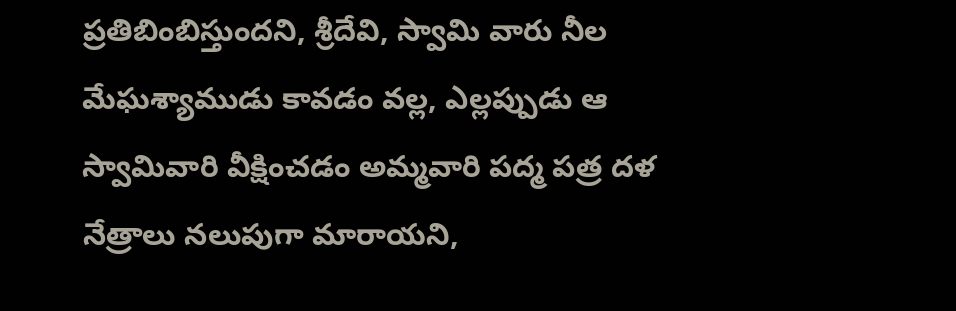ప్రతిబింబిస్తుందని, శ్రీదేవి, స్వామి వారు నీల మేఘశ్యాముడు కావడం వల్ల, ఎల్లప్పుడు ఆ స్వామివారి వీక్షించడం అమ్మవారి పద్మ పత్ర దళ నేత్రాలు నలుపుగా మారాయని,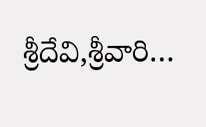శ్రీదేవి,శ్రీవారి…